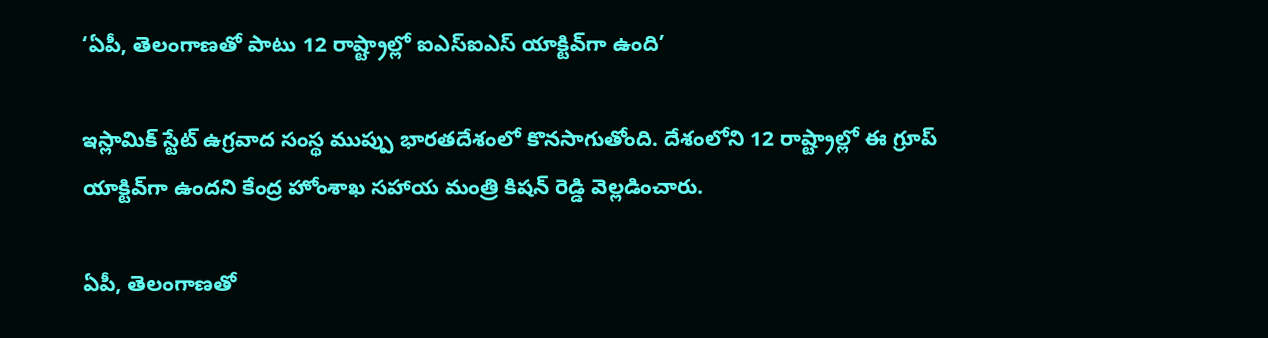‘ఏపీ, తెలంగాణతో పాటు 12 రాష్ట్రాల్లో ఐఎస్ఐఎస్ యాక్టివ్‌గా ఉంది’

ఇస్లామిక్ స్టేట్ ఉగ్రవాద సంస్థ ముప్పు భారతదేశంలో కొనసాగుతోంది. దేశంలోని 12 రాష్ట్రాల్లో ఈ గ్రూప్ యాక్టివ్‌గా ఉందని కేంద్ర హోంశాఖ సహాయ మంత్రి కిషన్ రెడ్డి వెల్లడించారు.

ఏపీ, తెలంగాణతో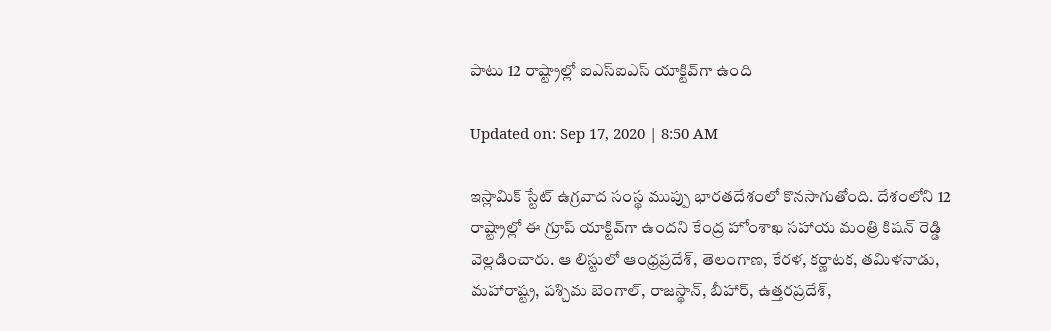పాటు 12 రాష్ట్రాల్లో ఐఎస్ఐఎస్ యాక్టివ్‌గా ఉంది

Updated on: Sep 17, 2020 | 8:50 AM

ఇస్లామిక్ స్టేట్ ఉగ్రవాద సంస్థ ముప్పు భారతదేశంలో కొనసాగుతోంది. దేశంలోని 12 రాష్ట్రాల్లో ఈ గ్రూప్ యాక్టివ్‌గా ఉందని కేంద్ర హోంశాఖ సహాయ మంత్రి కిషన్ రెడ్డి వెల్లడించారు. ఆ లిస్టులో ఆంధ్రప్రదేశ్, తెలంగాణ, కేరళ, కర్ణాటక, తమిళనాడు, మహారాష్ట్ర, పశ్చిమ బెంగాల్, రాజస్థాన్, బీహార్, ఉత్తరప్రదేశ్,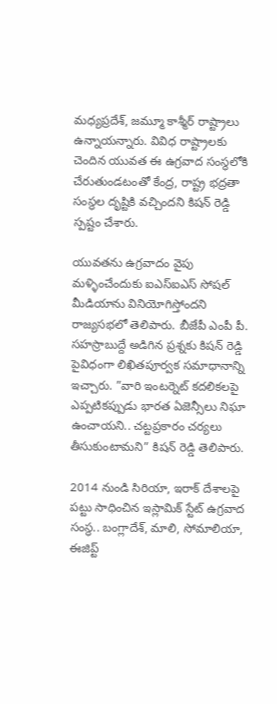మధ్యప్రదేశ్, జమ్మూ కాశ్మీర్ రాష్ట్రాలు ఉన్నాయన్నారు. వివిధ రాష్ట్రాలకు చెందిన యువత ఈ ఉగ్రవాద సంస్థలోకి చేరుతుండటంతో కేంద్ర, రాష్ట్ర భద్రతా సంస్థల దృష్టికి వచ్చిందని కిషన్ రెడ్డి స్పష్టం చేశారు.

యువతను ఉగ్రవాదం వైపు మళ్ళించేందుకు ఐఎస్ఐఎస్ సోషల్ మీడియాను వినియోగిస్తోందని రాజ్యసభలో తెలిపారు. బీజేపీ ఎంపీ పీ. సహస్రాబుద్దే అడిగిన ప్రశ్నకు కిషన్ రెడ్డి పైవిధంగా లిఖితపూర్వక సమాధానాన్ని ఇచ్చారు. ”వారి ఇంటర్నెట్ కదలికలపై ఎప్పటికప్పుడు భారత ఏజెన్సీలు నిఘా ఉంచాయని.. చట్టప్రకారం చర్యలు తీసుకుంటామని” కిషన్ రెడ్డి తెలిపారు.

2014 నుండి సిరియా, ఇరాక్‌ దేశాలపై పట్టు సాధించిన ఇస్లామిక్ స్టేట్ ఉగ్రవాద సంస్థ.. బంగ్లాదేశ్, మాలి, సోమాలియా, ఈజిప్ట్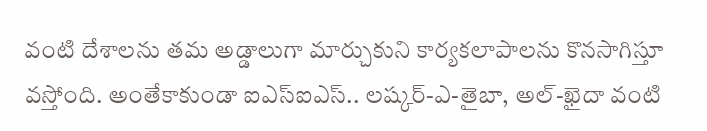వంటి దేశాలను తమ అడ్డాలుగా మార్చుకుని కార్యకలాపాలను కొనసాగిస్తూ వస్తోంది. అంతేకాకుండా ఐఎస్ఐఎస్.. లష్కర్-ఎ-తైబా, అల్-ఖైదా వంటి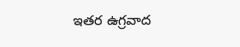ఇతర ఉగ్రవాద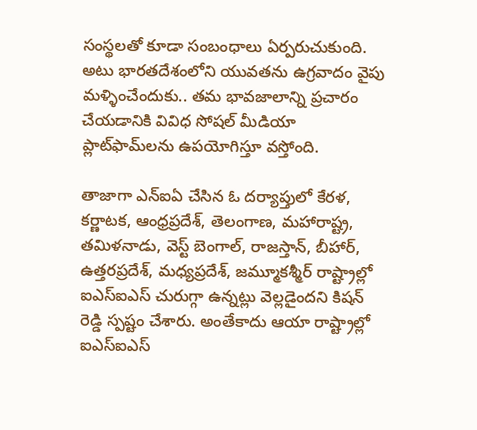సంస్థలతో కూడా సంబంధాలు ఏర్పరుచుకుంది. అటు భారతదేశంలోని యువతను ఉగ్రవాదం వైపు మళ్ళించేందుకు.. తమ భావజాలాన్ని ప్రచారం చేయడానికి వివిధ సోషల్ మీడియా ప్లాట్‌ఫామ్‌లను ఉపయోగిస్తూ వస్తోంది.

తాజాగా ఎన్‌ఐఏ చేసిన ఓ దర్యాప్తులో కేరళ, కర్ణాటక, ఆంధ్రప్రదేశ్, తెలంగాణ, మహారాష్ట్ర, తమిళనాడు, వెస్ట్ బెంగాల్, రాజస్తాన్, బీహార్, ఉత్తరప్రదేశ్, మధ్యప్రదేశ్, జమ్మూకశ్మీర్ రాష్ట్రాల్లో ఐఎస్ఐఎస్ చురుగ్గా ఉన్నట్లు వెల్లడైందని కిషన్ రెడ్డి స్పష్టం చేశారు. అంతేకాదు ఆయా రాష్ట్రాల్లో ఐఎస్ఐఎస్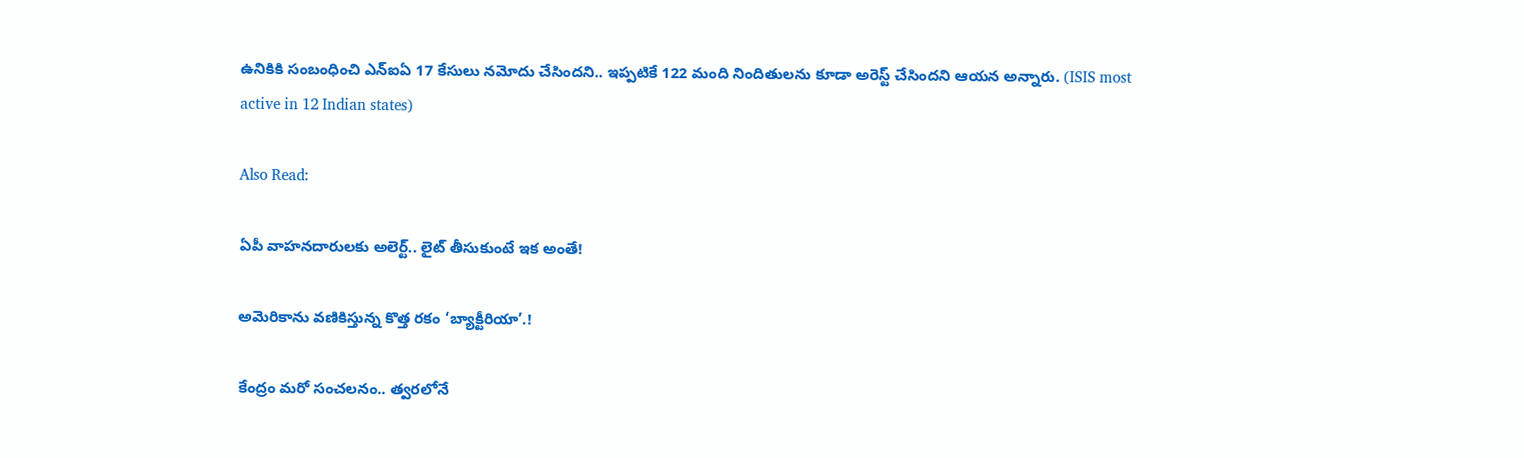ఉనికికి సంబంధించి ఎన్ఐఏ 17 కేసులు నమోదు చేసిందని.. ఇప్పటికే 122 మంది నిందితులను కూడా అరెస్ట్ చేసిందని ఆయన అన్నారు. (ISIS most active in 12 Indian states)

Also Read:

ఏపీ వాహనదారులకు అలెర్ట్.. లైట్ తీసుకుంటే ఇక అంతే!

అమెరికాను వణికిస్తున్న కొత్త రకం ‘బ్యాక్టీరియా’.!

కేంద్రం మరో సంచలనం.. త్వరలోనే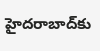హైదరాబాద్‌కు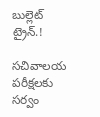బుల్లెట్ ట్రైన్.!

సచివాలయ పరీక్షలకు సర్వం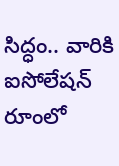సిద్ధం.. వారికి ఐసోలేషన్ రూంలో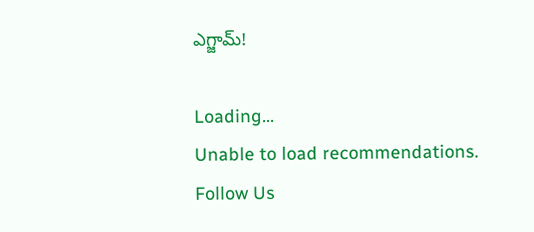ఎగ్జామ్!

Loading...
Unable to load recommendations.
Follow Us